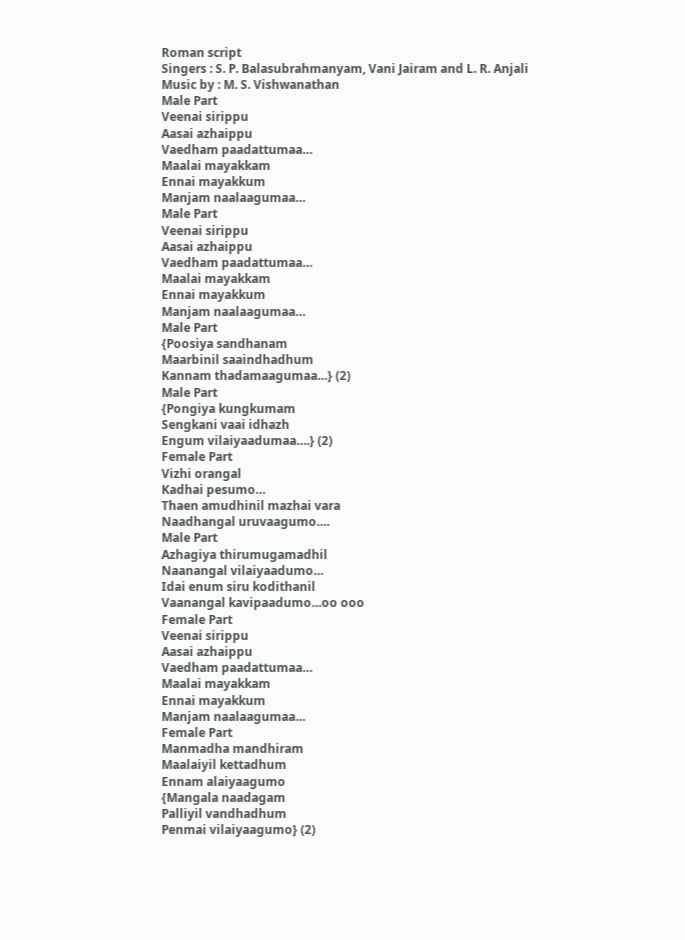Roman script
Singers : S. P. Balasubrahmanyam, Vani Jairam and L. R. Anjali
Music by : M. S. Vishwanathan
Male Part
Veenai sirippu
Aasai azhaippu
Vaedham paadattumaa…
Maalai mayakkam
Ennai mayakkum
Manjam naalaagumaa…
Male Part
Veenai sirippu
Aasai azhaippu
Vaedham paadattumaa…
Maalai mayakkam
Ennai mayakkum
Manjam naalaagumaa…
Male Part
{Poosiya sandhanam
Maarbinil saaindhadhum
Kannam thadamaagumaa…} (2)
Male Part
{Pongiya kungkumam
Sengkani vaai idhazh
Engum vilaiyaadumaa….} (2)
Female Part
Vizhi orangal
Kadhai pesumo…
Thaen amudhinil mazhai vara
Naadhangal uruvaagumo….
Male Part
Azhagiya thirumugamadhil
Naanangal vilaiyaadumo…
Idai enum siru kodithanil
Vaanangal kavipaadumo…oo ooo
Female Part
Veenai sirippu
Aasai azhaippu
Vaedham paadattumaa…
Maalai mayakkam
Ennai mayakkum
Manjam naalaagumaa…
Female Part
Manmadha mandhiram
Maalaiyil kettadhum
Ennam alaiyaagumo
{Mangala naadagam
Palliyil vandhadhum
Penmai vilaiyaagumo} (2)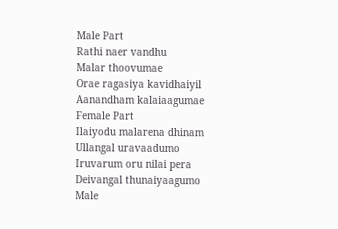Male Part
Rathi naer vandhu
Malar thoovumae
Orae ragasiya kavidhaiyil
Aanandham kalaiaagumae
Female Part
Ilaiyodu malarena dhinam
Ullangal uravaadumo
Iruvarum oru nilai pera
Deivangal thunaiyaagumo
Male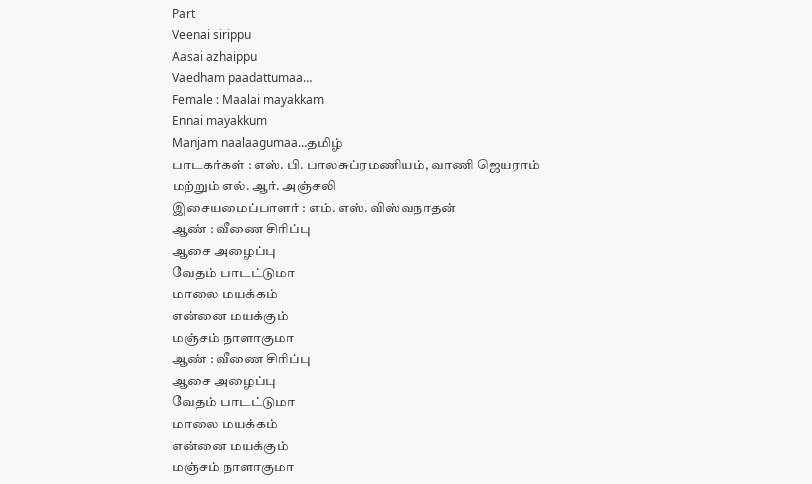Part
Veenai sirippu
Aasai azhaippu
Vaedham paadattumaa…
Female : Maalai mayakkam
Ennai mayakkum
Manjam naalaagumaa…தமிழ்
பாடகர்கள் : எஸ். பி. பாலசுப்ரமணியம், வாணி ஜெயராம்
மற்றும் எல். ஆர். அஞ்சலி
இசையமைப்பாளர் : எம். எஸ். விஸ்வநாதன்
ஆண் : வீணை சிரிப்பு
ஆசை அழைப்பு
வேதம் பாடட்டுமா
மாலை மயக்கம்
என்னை மயக்கும்
மஞ்சம் நாளாகுமா
ஆண் : வீணை சிரிப்பு
ஆசை அழைப்பு
வேதம் பாடட்டுமா
மாலை மயக்கம்
என்னை மயக்கும்
மஞ்சம் நாளாகுமா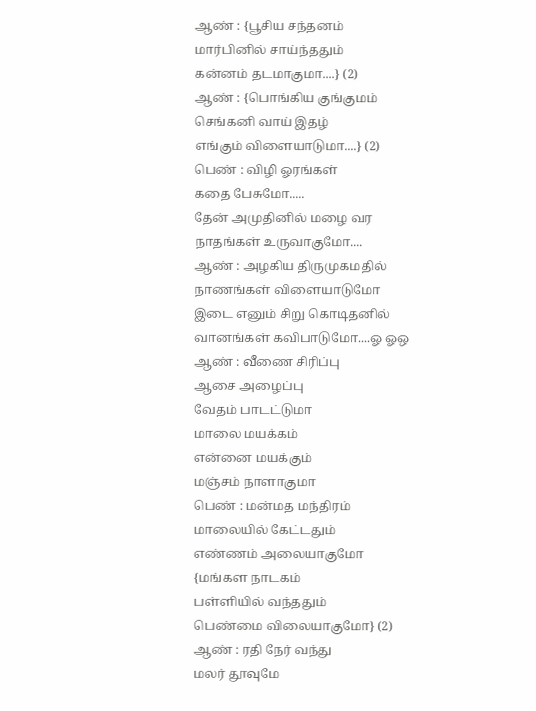ஆண் : {பூசிய சந்தனம்
மார்பினில் சாய்ந்ததும்
கன்னம் தடமாகுமா....} (2)
ஆண் : {பொங்கிய குங்குமம்
செங்கனி வாய் இதழ்
எங்கும் விளையாடுமா....} (2)
பெண் : விழி ஓரங்கள்
கதை பேசுமோ.....
தேன் அமுதினில் மழை வர
நாதங்கள் உருவாகுமோ....
ஆண் : அழகிய திருமுகமதில்
நாணங்கள் விளையாடுமோ
இடை எனும் சிறு கொடிதனில்
வானங்கள் கவிபாடுமோ....ஓ ஓஒ
ஆண் : வீணை சிரிப்பு
ஆசை அழைப்பு
வேதம் பாடட்டுமா
மாலை மயக்கம்
என்னை மயக்கும்
மஞ்சம் நாளாகுமா
பெண் : மன்மத மந்திரம்
மாலையில் கேட்டதும்
எண்ணம் அலையாகுமோ
{மங்கள நாடகம்
பள்ளியில் வந்ததும்
பெண்மை விலையாகுமோ} (2)
ஆண் : ரதி நேர் வந்து
மலர் தூவுமே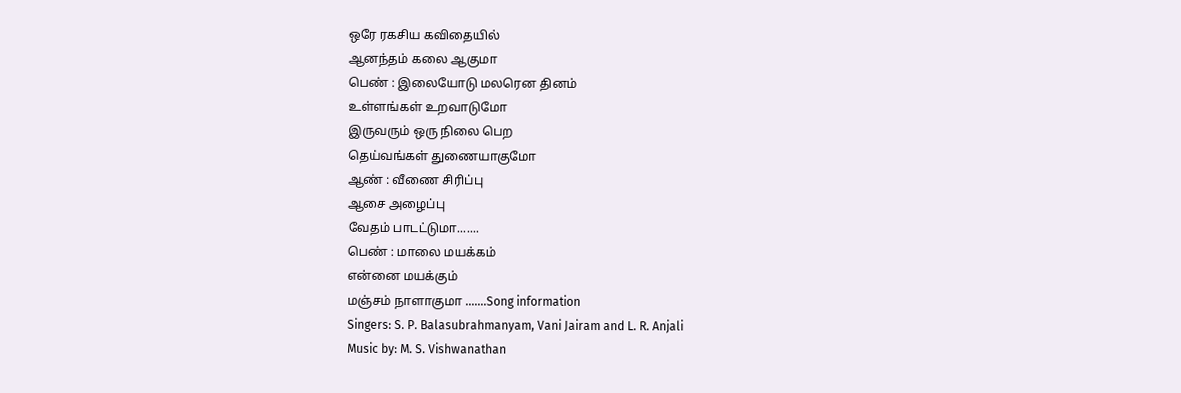ஒரே ரகசிய கவிதையில்
ஆனந்தம் கலை ஆகுமா
பெண் : இலையோடு மலரென தினம்
உள்ளங்கள் உறவாடுமோ
இருவரும் ஒரு நிலை பெற
தெய்வங்கள் துணையாகுமோ
ஆண் : வீணை சிரிப்பு
ஆசை அழைப்பு
வேதம் பாடட்டுமா.......
பெண் : மாலை மயக்கம்
என்னை மயக்கும்
மஞ்சம் நாளாகுமா .......Song information
Singers: S. P. Balasubrahmanyam, Vani Jairam and L. R. Anjali
Music by: M. S. Vishwanathan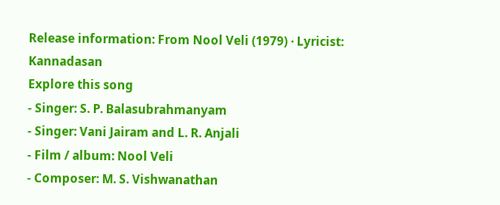Release information: From Nool Veli (1979) · Lyricist: Kannadasan
Explore this song
- Singer: S. P. Balasubrahmanyam
- Singer: Vani Jairam and L. R. Anjali
- Film / album: Nool Veli
- Composer: M. S. Vishwanathan